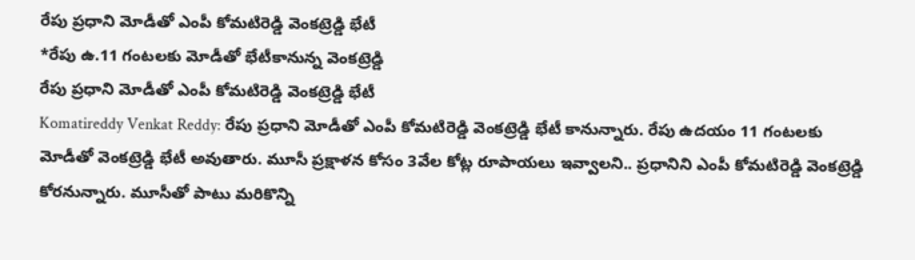రేపు ప్రధాని మోడీతో ఎంపీ కోమటిరెడ్డి వెంకట్రెడ్డి భేటీ
*రేపు ఉ.11 గంటలకు మోడీతో భేటీకానున్న వెంకట్రెడ్డి
రేపు ప్రధాని మోడీతో ఎంపీ కోమటిరెడ్డి వెంకట్రెడ్డి భేటీ
Komatireddy Venkat Reddy: రేపు ప్రధాని మోడీతో ఎంపీ కోమటిరెడ్డి వెంకట్రెడ్డి భేటీ కానున్నారు. రేపు ఉదయం 11 గంటలకు మోడీతో వెంకట్రెడ్డి భేటీ అవుతారు. మూసీ ప్రక్షాళన కోసం 3వేల కోట్ల రూపాయలు ఇవ్వాలని.. ప్రధానిని ఎంపీ కోమటిరెడ్డి వెంకట్రెడ్డి కోరనున్నారు. మూసీతో పాటు మరికొన్ని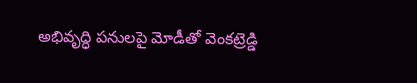అభివృద్ధి పనులపై మోడీతో వెంకట్రెడ్డి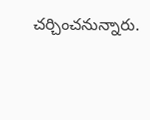చర్చించనున్నారు.